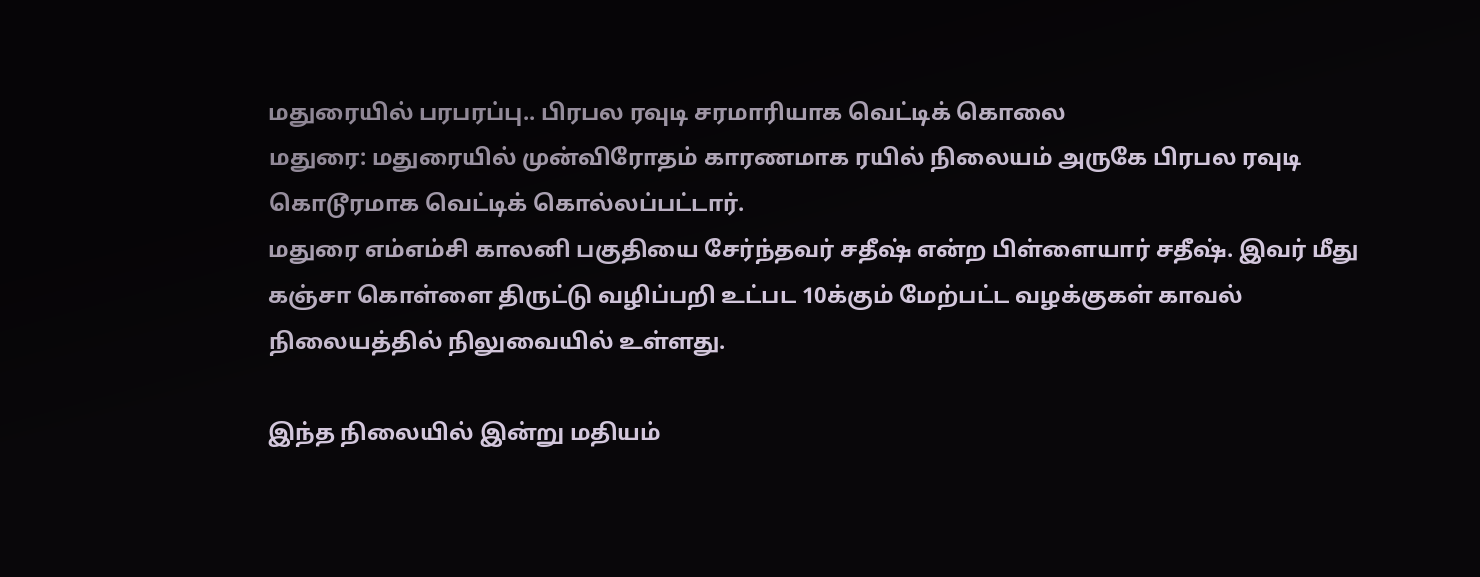மதுரையில் பரபரப்பு.. பிரபல ரவுடி சரமாரியாக வெட்டிக் கொலை
மதுரை: மதுரையில் முன்விரோதம் காரணமாக ரயில் நிலையம் அருகே பிரபல ரவுடி கொடூரமாக வெட்டிக் கொல்லப்பட்டார்.
மதுரை எம்எம்சி காலனி பகுதியை சேர்ந்தவர் சதீஷ் என்ற பிள்ளையார் சதீஷ். இவர் மீது கஞ்சா கொள்ளை திருட்டு வழிப்பறி உட்பட 10க்கும் மேற்பட்ட வழக்குகள் காவல் நிலையத்தில் நிலுவையில் உள்ளது.

இந்த நிலையில் இன்று மதியம்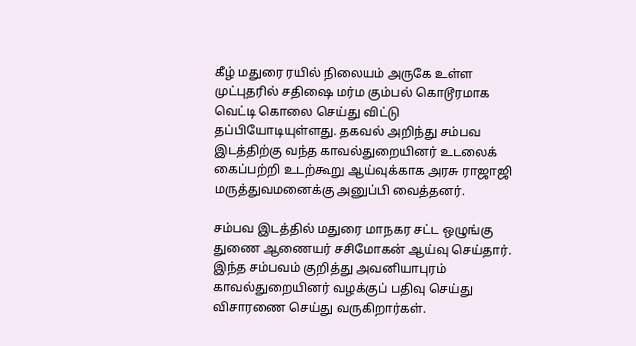கீழ் மதுரை ரயில் நிலையம் அருகே உள்ள முட்புதரில் சதிஷை மர்ம கும்பல் கொடூரமாக வெட்டி கொலை செய்து விட்டு தப்பியோடியுள்ளது. தகவல் அறிந்து சம்பவ இடத்திற்கு வந்த காவல்துறையினர் உடலைக் கைப்பற்றி உடற்கூறு ஆய்வுக்காக அரசு ராஜாஜி மருத்துவமனைக்கு அனுப்பி வைத்தனர்.

சம்பவ இடத்தில் மதுரை மாநகர சட்ட ஒழுங்கு துணை ஆணையர் சசிமோகன் ஆய்வு செய்தார். இந்த சம்பவம் குறித்து அவனியாபுரம் காவல்துறையினர் வழக்குப் பதிவு செய்து விசாரணை செய்து வருகிறார்கள்.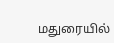மதுரையில்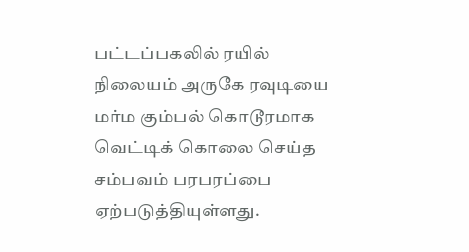பட்டப்பகலில் ரயில் நிலையம் அருகே ரவுடியை மர்ம கும்பல் கொடூரமாக வெட்டிக் கொலை செய்த சம்பவம் பரபரப்பை ஏற்படுத்தியுள்ளது.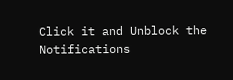Click it and Unblock the Notifications